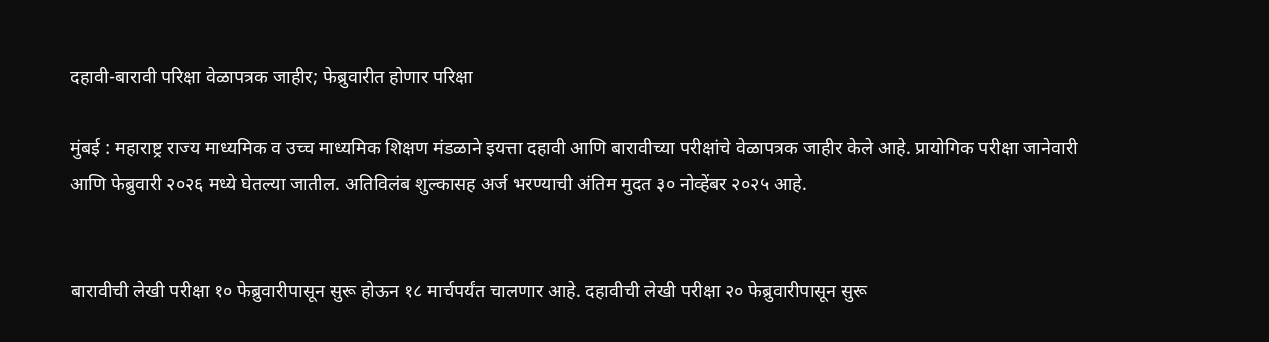दहावी-बारावी परिक्षा वेळापत्रक जाहीर; फेब्रुवारीत होणार परिक्षा

मुंबई : महाराष्ट्र राज्य माध्यमिक व उच्च माध्यमिक शिक्षण मंडळाने इयत्ता दहावी आणि बारावीच्या परीक्षांचे वेळापत्रक जाहीर केले आहे. प्रायोगिक परीक्षा जानेवारी आणि फेब्रुवारी २०२६ मध्ये घेतल्या जातील. अतिविलंब शुल्कासह अर्ज भरण्याची अंतिम मुदत ३० नोव्हेंबर २०२५ आहे.


बारावीची लेखी परीक्षा १० फेब्रुवारीपासून सुरू होऊन १८ मार्चपर्यंत चालणार आहे. दहावीची लेखी परीक्षा २० फेब्रुवारीपासून सुरू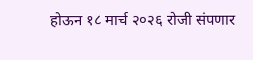होऊन १८ मार्च २०२६ रोजी संपणार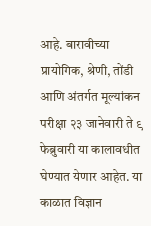आहे. बारावीच्या प्रायोगिक, श्रेणी, तोंडी आणि अंतर्गत मूल्यांकन परीक्षा २३ जानेवारी ते ९ फेब्रुवारी या कालावधीत घेण्यात येणार आहेत. या काळात विज्ञान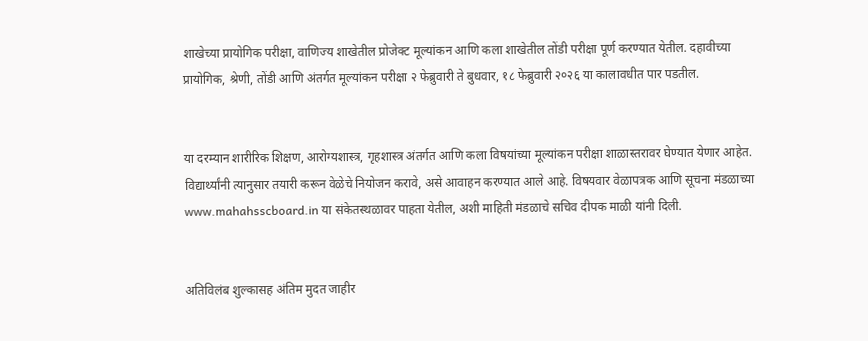शाखेच्या प्रायोगिक परीक्षा, वाणिज्य शाखेतील प्रोजेक्ट मूल्यांकन आणि कला शाखेतील तोंडी परीक्षा पूर्ण करण्यात येतील. दहावीच्या प्रायोगिक, श्रेणी, तोंडी आणि अंतर्गत मूल्यांकन परीक्षा २ फेब्रुवारी ते बुधवार, १८ फेब्रुवारी २०२६ या कालावधीत पार पडतील.


या दरम्यान शारीरिक शिक्षण, आरोग्यशास्त्र, गृहशास्त्र अंतर्गत आणि कला विषयांच्या मूल्यांकन परीक्षा शाळास्तरावर घेण्यात येणार आहेत. विद्यार्थ्यांनी त्यानुसार तयारी करून वेळेचे नियोजन करावे, असे आवाहन करण्यात आले आहे. विषयवार वेळापत्रक आणि सूचना मंडळाच्या www.mahahsscboard.in या संकेतस्थळावर पाहता येतील, अशी माहिती मंडळाचे सचिव दीपक माळी यांनी दिली.


अतिविलंब शुल्कासह अंतिम मुदत जाहीर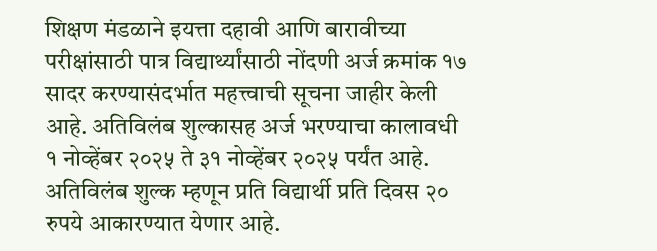शिक्षण मंडळाने इयत्ता दहावी आणि बारावीच्या परीक्षांसाठी पात्र विद्यार्थ्यांसाठी नोंदणी अर्ज क्रमांक १७ सादर करण्यासंदर्भात महत्त्वाची सूचना जाहीर केली आहे. अतिविलंब शुल्कासह अर्ज भरण्याचा कालावधी १ नोव्हेंबर २०२५ ते ३१ नोव्हेंबर २०२५ पर्यंत आहे. अतिविलंब शुल्क म्हणून प्रति विद्यार्थी प्रति दिवस २० रुपये आकारण्यात येणार आहे.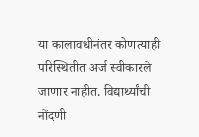या कालावधीनंतर कोणत्याही परिस्थितीत अर्ज स्वीकारले जाणार नाहीत. विद्यार्थ्यांची नोंदणी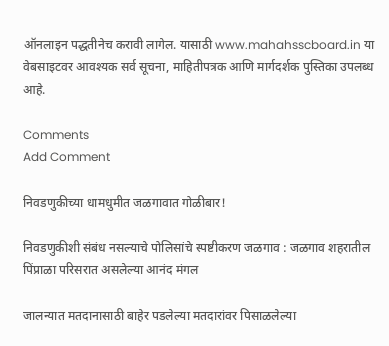ऑनलाइन पद्धतीनेच करावी लागेल. यासाठी www.mahahsscboard.in या वेबसाइटवर आवश्यक सर्व सूचना, माहितीपत्रक आणि मार्गदर्शक पुस्तिका उपलब्ध आहे.

Comments
Add Comment

निवडणुकीच्या धामधुमीत जळगावात गोळीबार!

निवडणुकीशी संबंध नसल्याचे पोलिसांचे स्पष्टीकरण जळगाव : जळगाव शहरातील पिंप्राळा परिसरात असलेल्या आनंद मंगल

जालन्यात मतदानासाठी बाहेर पडलेल्या मतदारांवर पिसाळलेल्या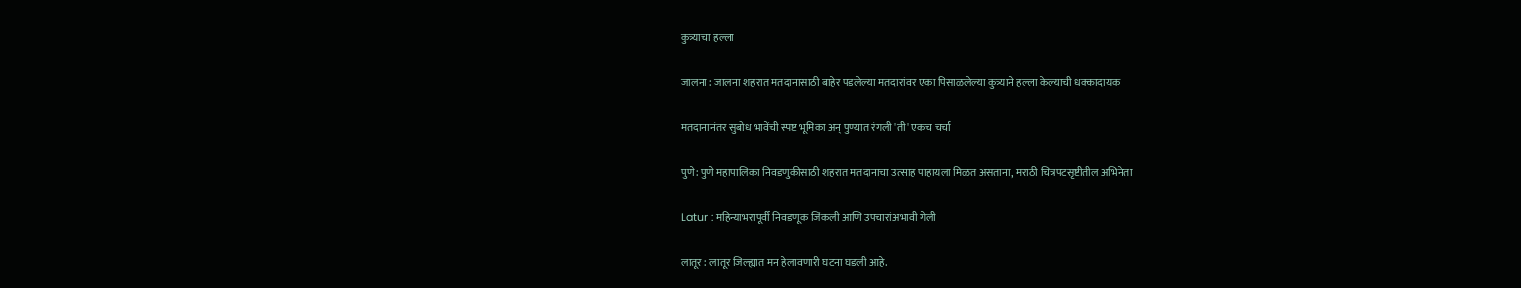कुत्र्याचा हल्ला

जालना : जालना शहरात मतदानासाठी बाहेर पडलेल्या मतदारांवर एका पिसाळलेल्या कुत्र्याने हल्ला केल्याची धक्कादायक

मतदानानंतर सुबोध भावेंची स्पष्ट भूमिका अन् पुण्यात रंगली 'ती' एकच चर्चा

पुणे: पुणे महापालिका निवडणुकीसाठी शहरात मतदानाचा उत्साह पाहायला मिळत असताना, मराठी चित्रपटसृष्टीतील अभिनेता

Latur : महिन्याभरापूर्वी निवडणूक जिंकली आणि उपचारांअभावी गेली

लातूर : लातूर जिल्ह्यात मन हेलावणारी घटना घडली आहे.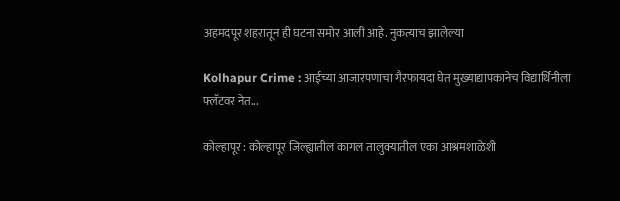अहमदपूर शहरातून ही घटना समोर आली आहे. नुकत्याच झालेल्या

Kolhapur Crime : आईच्या आजारपणाचा गैरफायदा घेत मुख्याद्यापकानेच विद्यार्थिनीला फ्लॅटवर नेत...

कोल्हापूर : कोल्हापूर जिल्ह्यातील कागल तालुक्यातील एका आश्रमशाळेशी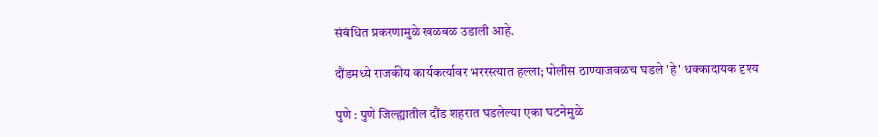संबंधित प्रकरणामुळे खळबळ उडाली आहे.

दौंडमध्ये राजकीय कार्यकर्त्यावर भररस्त्यात हल्ला; पोलीस ठाण्याजवळच घडले 'हे' धक्कादायक दृश्य

पुणे : पुणे जिल्ह्यातील दौंड शहरात घडलेल्या एका घटनेमुळे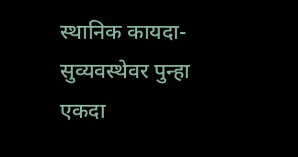स्थानिक कायदा-सुव्यवस्थेवर पुन्हा एकदा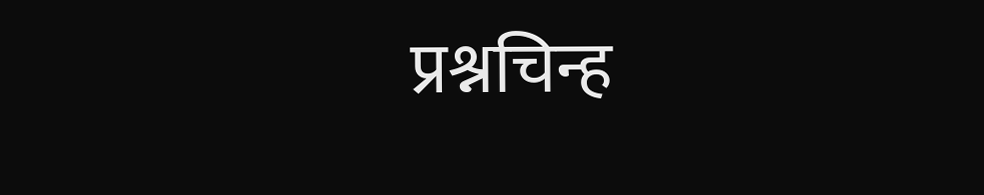प्रश्नचिन्ह